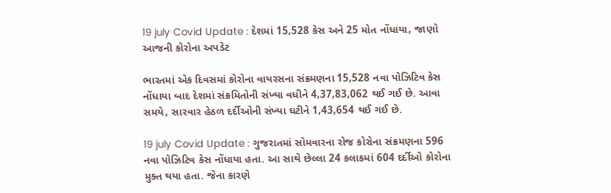19 july Covid Update : દેશમાં 15,528 કેસ અને 25 મોત નોંધાયા, જાણો આજની કોરોના અપડેટ

ભારતમાં એક દિવસમાં કોરોના વાયરસના સંક્રમણના 15,528 નવા પોઝિટિવ કેસ નોંધાયા બાદ દેશમાં સંક્રમિતોની સંખ્યા વધીને 4,37,83,062 થઈ ગઈ છે. આવા સમયે, સારવાર હેઠળ દર્દીઓની સંખ્યા ઘટીને 1,43,654 થઈ ગઈ છે.

19 july Covid Update : ગુજરાતમાં સોમવારના રોજ કોરોના સંક્રમણના 596 નવા પોઝિટિવ કેસ નોંધાયા હતા. આ સાથે છેલ્લા 24 કલાકમાં 604 દર્દીઓ કોરોના મુક્ત થયા હતા. જેના કારણે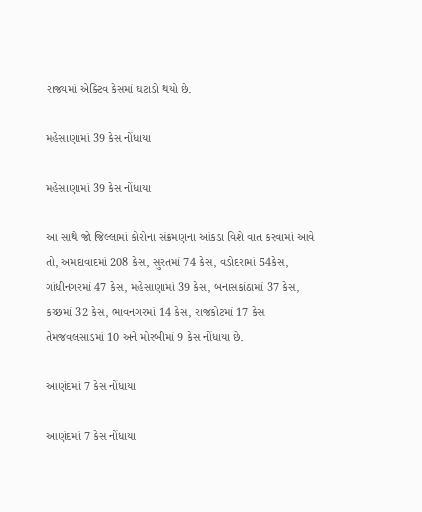રાજ્યમાં એક્ટિવ કેસમાં ઘટાડો થયો છે.

મહેસાણામાં 39 કેસ નોંધાયા

મહેસાણામાં 39 કેસ નોંધાયા

આ સાથે જો જિલ્લામાં કોરોના સંક્રમણના આંકડા વિશે વાત કરવામાં આવે તો, અમદાવાદમાં 208 કેસ, સુરતમાં 74 કેસ, વડોદરામાં 54કેસ, ગાંધીનગરમાં 47 કેસ, મહેસાણામાં 39 કેસ, બનાસકાંઠામાં 37 કેસ, કચ્છમાં 32 કેસ, ભાવનગરમાં 14 કેસ, રાજકોટમાં 17 કેસ તેમજવલસાડમાં 10 અને મોરબીમાં 9 કેસ નોંધાયા છે.

આણંદમાં 7 કેસ નોંધાયા

આણંદમાં 7 કેસ નોંધાયા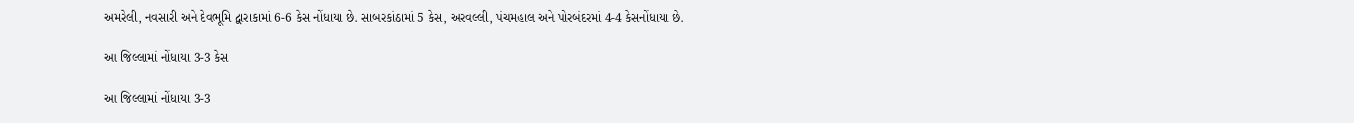અમરેલી, નવસારી અને દેવભૂમિ દ્વારાકામાં 6-6 કેસ નોંધાયા છે. સાબરકાંઠામાં 5 કેસ, અરવલ્લી, પંચમહાલ અને પોરબંદરમાં 4-4 કેસનોંધાયા છે.

આ જિલ્લામાં નોંધાયા 3-3 કેસ

આ જિલ્લામાં નોંધાયા 3-3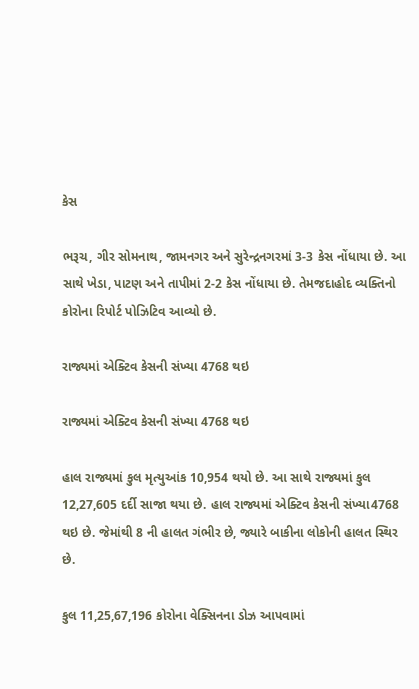કેસ

ભરૂચ, ગીર સોમનાથ, જામનગર અને સુરેન્દ્રનગરમાં 3-3 કેસ નોંધાયા છે. આ સાથે ખેડા, પાટણ અને તાપીમાં 2-2 કેસ નોંધાયા છે. તેમજદાહોદ વ્યક્તિનો કોરોના રિપોર્ટ પોઝિટિવ આવ્યો છે.

રાજ્યમાં એક્ટિવ કેસની સંખ્યા 4768 થઇ

રાજ્યમાં એક્ટિવ કેસની સંખ્યા 4768 થઇ

હાલ રાજ્યમાં કુલ મૃત્યુઆંક 10,954 થયો છે. આ સાથે રાજ્યમાં કુલ 12,27,605 દર્દી સાજા થયા છે. હાલ રાજ્યમાં એક્ટિવ કેસની સંખ્યા4768 થઇ છે. જેમાંથી 8 ની હાલત ગંભીર છે, જ્યારે બાકીના લોકોની હાલત સ્થિર છે.

કુલ 11,25,67,196 કોરોના વેક્સિનના ડોઝ આપવામાં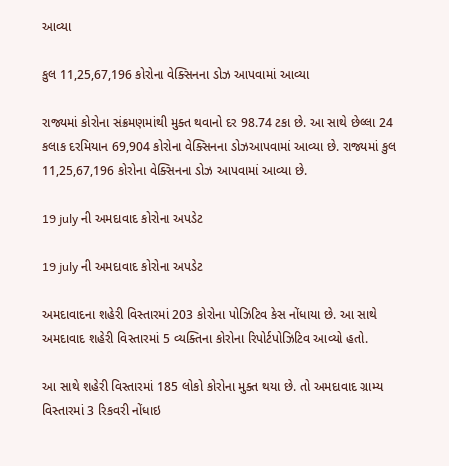આવ્યા

કુલ 11,25,67,196 કોરોના વેક્સિનના ડોઝ આપવામાં આવ્યા

રાજ્યમાં કોરોના સંક્રમણમાંથી મુક્ત થવાનો દર 98.74 ટકા છે. આ સાથે છેલ્લા 24 કલાક દરમિયાન 69,904 કોરોના વેક્સિનના ડોઝઆપવામાં આવ્યા છે. રાજ્યમાં કુલ 11,25,67,196 કોરોના વેક્સિનના ડોઝ આપવામાં આવ્યા છે.

19 july ની અમદાવાદ કોરોના અપડેટ

19 july ની અમદાવાદ કોરોના અપડેટ

અમદાવાદના શહેરી વિસ્તારમાં 203 કોરોના પોઝિટિવ કેસ નોંધાયા છે. આ સાથે અમદાવાદ શહેરી વિસ્તારમાં 5 વ્યક્તિના કોરોના રિપોર્ટપોઝિટિવ આવ્યો હતો.

આ સાથે શહેરી વિસ્તારમાં 185 લોકો કોરોના મુક્ત થયા છે. તો અમદાવાદ ગ્રામ્ય વિસ્તારમાં 3 રિકવરી નોંધાઇ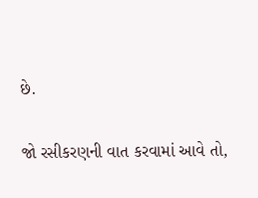છે.

જો રસીકરણની વાત કરવામાં આવે તો,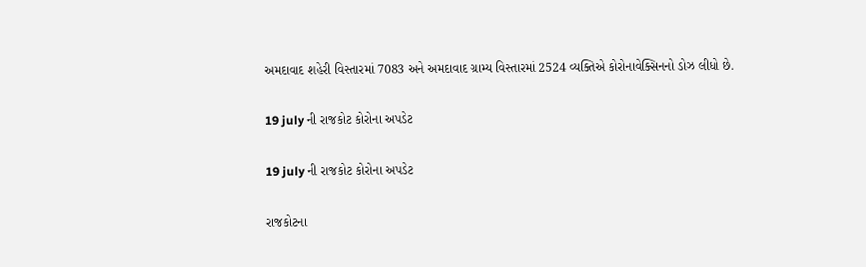અમદાવાદ શહેરી વિસ્તારમાં 7083 અને અમદાવાદ ગ્રામ્ય વિસ્તારમાં 2524 વ્યક્તિએ કોરોનાવેક્સિનનો ડોઝ લીધો છે.

19 july ની રાજકોટ કોરોના અપડેટ

19 july ની રાજકોટ કોરોના અપડેટ

રાજકોટના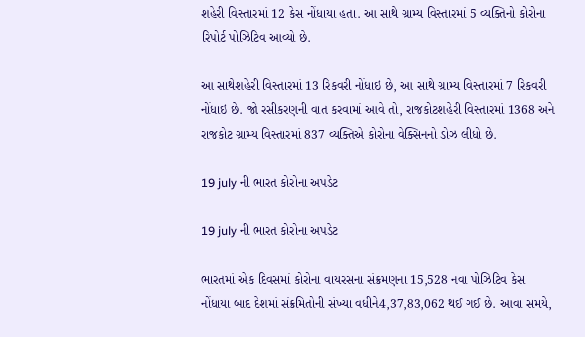શહેરી વિસ્તારમાં 12 કેસ નોંધાયા હતા. આ સાથે ગ્રામ્ય વિસ્તારમાં 5 વ્યક્તિનો કોરોના રિપોર્ટ પોઝિટિવ આવ્યો છે.

આ સાથેશહેરી વિસ્તારમાં 13 રિકવરી નોંધાઇ છે, આ સાથે ગ્રામ્ય વિસ્તારમાં 7 રિકવરી નોંધાઇ છે. જો રસીકરણની વાત કરવામાં આવે તો, રાજકોટશહેરી વિસ્તારમાં 1368 અને રાજકોટ ગ્રામ્ય વિસ્તારમાં 837 વ્યક્તિએ કોરોના વેક્સિનનો ડોઝ લીધો છે.

19 july ની ભારત કોરોના અપડેટ

19 july ની ભારત કોરોના અપડેટ

ભારતમાં એક દિવસમાં કોરોના વાયરસના સંક્રમણના 15,528 નવા પોઝિટિવ કેસ નોંધાયા બાદ દેશમાં સંક્રમિતોની સંખ્યા વધીને4,37,83,062 થઈ ગઈ છે. આવા સમયે,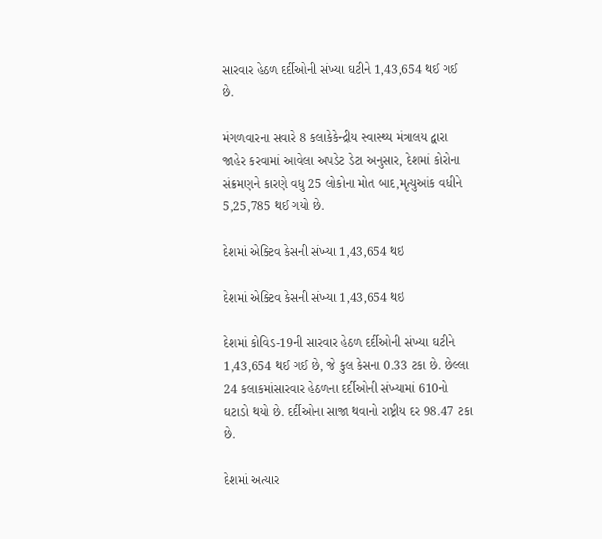સારવાર હેઠળ દર્દીઓની સંખ્યા ઘટીને 1,43,654 થઈ ગઈ છે.

મંગળવારના સવારે 8 કલાકેકેન્દ્રીય સ્વાસ્થ્ય મંત્રાલય દ્વારા જાહેર કરવામાં આવેલા અપડેટ ડેટા અનુસાર, દેશમાં કોરોના સંક્રમણને કારણે વધુ 25 લોકોના મોત બાદ,મૃત્યુઆંક વધીને 5,25,785 થઈ ગયો છે.

દેશમાં એક્ટિવ કેસની સંખ્યા 1,43,654 થઇ

દેશમાં એક્ટિવ કેસની સંખ્યા 1,43,654 થઇ

દેશમાં કોવિડ-19ની સારવાર હેઠળ દર્દીઓની સંખ્યા ઘટીને 1,43,654 થઈ ગઈ છે, જે કુલ કેસના 0.33 ટકા છે. છેલ્લા 24 કલાકમાંસારવાર હેઠળના દર્દીઓની સંખ્યામાં 610નો ઘટાડો થયો છે. દર્દીઓના સાજા થવાનો રાષ્ટ્રીય દર 98.47 ટકા છે.

દેશમાં અત્યાર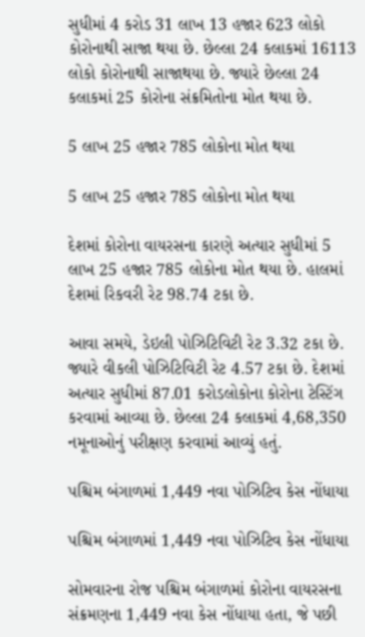સુધીમાં 4 કરોડ 31 લાખ 13 હજાર 623 લોકો કોરોનાથી સાજા થયા છે. છેલ્લા 24 કલાકમાં 16113 લોકો કોરોનાથી સાજાથયા છે. જ્યારે છેલ્લા 24 કલાકમાં 25 કોરોના સંક્રમિતોના મોત થયા છે.

5 લાખ 25 હજાર 785 લોકોના મોત થયા

5 લાખ 25 હજાર 785 લોકોના મોત થયા

દેશમાં કોરોના વાયરસના કારણે અત્યાર સુધીમાં 5 લાખ 25 હજાર 785 લોકોના મોત થયા છે. હાલમાં દેશમાં રિકવરી રેટ 98.74 ટકા છે.

આવા સમયે, ડેઇલી પોઝિટિવિટી રેટ 3.32 ટકા છે. જ્યારે વીકલી પોઝિટિવિટી રેટ 4.57 ટકા છે. દેશમાં અત્યાર સુધીમાં 87.01 કરોડલોકોના કોરોના ટેસ્ટિંગ કરવામાં આવ્યા છે. છેલ્લા 24 કલાકમાં 4,68,350 નમૂનાઓનું પરીક્ષણ કરવામાં આવ્યું હતું.

પશ્ચિમ બંગાળમાં 1,449 નવા પોઝિટિવ કેસ નોંધાયા

પશ્ચિમ બંગાળમાં 1,449 નવા પોઝિટિવ કેસ નોંધાયા

સોમવારના રોજ પશ્ચિમ બંગાળમાં કોરોના વાયરસના સંક્રમણના 1,449 નવા કેસ નોંધાયા હતા, જે પછી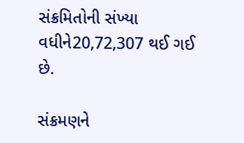સંક્રમિતોની સંખ્યા વધીને20,72,307 થઈ ગઈ છે.

સંક્રમણને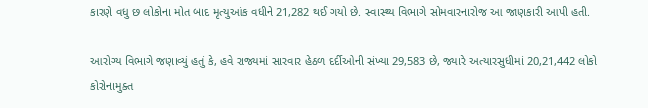કારણે વધુ છ લોકોના મોત બાદ મૃત્યુઆંક વધીને 21,282 થઈ ગયો છે. સ્વાસ્થ્ય વિભાગે સોમવારનારોજ આ જાણકારી આપી હતી.

આરોગ્ય વિભાગે જણાવ્યું હતું કે, હવે રાજ્યમાં સારવાર હેઠળ દર્દીઓની સંખ્યા 29,583 છે, જ્યારે અત્યારસુધીમાં 20,21,442 લોકો કોરોનામુક્ત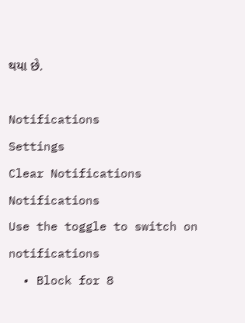થયા છે.

Notifications
Settings
Clear Notifications
Notifications
Use the toggle to switch on notifications
  • Block for 8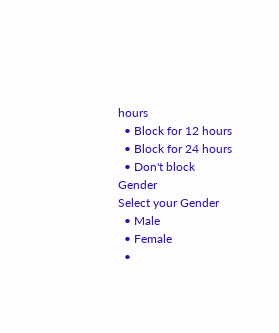hours
  • Block for 12 hours
  • Block for 24 hours
  • Don't block
Gender
Select your Gender
  • Male
  • Female
  •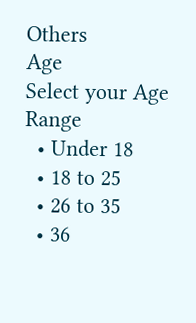Others
Age
Select your Age Range
  • Under 18
  • 18 to 25
  • 26 to 35
  • 36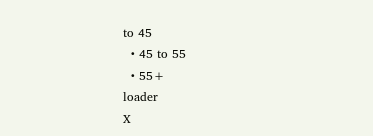to 45
  • 45 to 55
  • 55+
loader
X